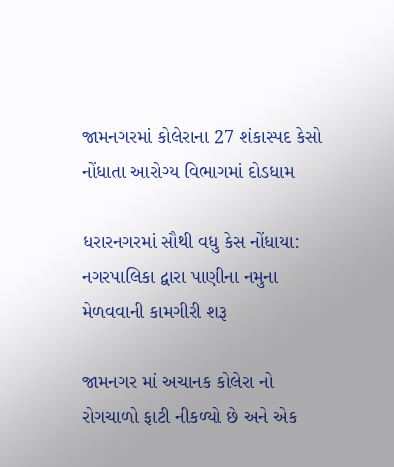જામનગરમાં કોલેરાના 27 શંકાસ્પદ કેસો નોંધાતા આરોગ્ય વિભાગમાં દોડધામ

ધરારનગરમાં સૌથી વધુ કેસ નોંધાયા: નગરપાલિકા દ્વારા પાણીના નમુના મેળવવાની કામગીરી શરૂ

જામનગર માં અચાનક કોલેરા નો રોગચાળો ફાટી નીકળ્યો છે અને એક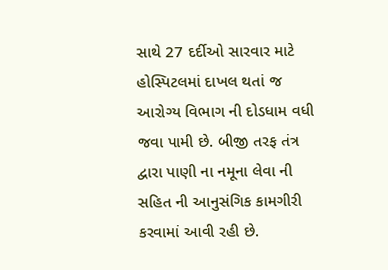સાથે 27 દર્દીઓ સારવાર માટે હોસ્પિટલમાં દાખલ થતાં જ આરોગ્ય વિભાગ ની દોડધામ વધી જવા પામી છે. બીજી તરફ તંત્ર દ્વારા પાણી ના નમૂના લેવા ની સહિત ની આનુસંગિક કામગીરી કરવામાં આવી રહી છે.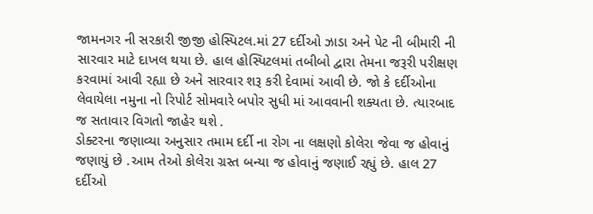જામનગર ની સરકારી જીજી હોસ્પિટલ.માં 27 દર્દીઓ ઝાડા અને પેટ ની બીમારી ની સારવાર માટે દાખલ થયા છે. હાલ હોસ્પિટલમાં તબીબો દ્વારા તેમના જરૂરી પરીક્ષણ કરવામાં આવી રહ્યા છે અને સારવાર શરૂ કરી દેવામાં આવી છે. જો કે દર્દીઓના લેવાયેલા નમુના નો રિપોર્ટ સોમવારે બપોર સુધી માં આવવાની શક્યતા છે. ત્યારબાદ જ સતાવાર વિગતો જાહેર થશે .
ડોક્ટરના જણાવ્યા અનુસાર તમામ દર્દી ના રોગ ના લક્ષણો કોલેરા જેવા જ હોવાનું જણાયું છે .આમ તેઓ કોલેરા ગ્રસ્ત બન્યા જ હોવાનું જણાઈ રહ્યું છે. હાલ 27 દર્દીઓ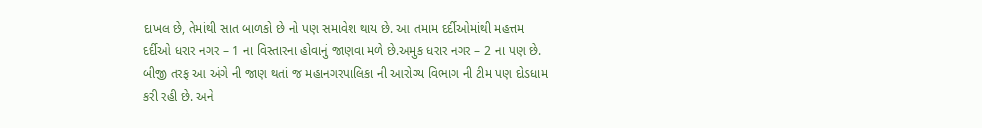દાખલ છે, તેમાંથી સાત બાળકો છે નો પણ સમાવેશ થાય છે. આ તમામ દર્દીઓમાંથી મહત્તમ દર્દીઓ ધરાર નગર – 1 ના વિસ્તારના હોવાનું જાણવા મળે છે.અમુક ધરાર નગર – 2 ના પણ છે.
બીજી તરફ આ અંગે ની જાણ થતાં જ મહાનગરપાલિકા ની આરોગ્ય વિભાગ ની ટીમ પણ દોડધામ કરી રહી છે. અને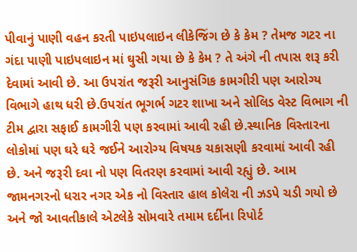પીવાનું પાણી વહન કરતી પાઇપલાઇન લીકેજિંગ છે કે કેમ ? તેમજ ગટર ના ગંદા પાણી પાઇપલાઇન માં ઘુસી ગયા છે કે કેમ ? તે અંગે ની તપાસ શરૂ કરી દેવામાં આવી છે. આ ઉપરાંત જરૂરી આનુસંગિક કામગીરી પણ આરોગ્ય વિભાગે હાથ ધરી છે.ઉપરાંત ભૂગર્ભ ગટર શાખા અને સોલિડ વેસ્ટ વિભાગ ની ટીમ દ્વારા સફાઈ કામગીરી પણ કરવામાં આવી રહી છે.સ્થાનિક વિસ્તારના લોકોમાં પણ ઘરે ઘરે જઈને આરોગ્ય વિષયક ચકાસણી કરવામાં આવી રહી છે. અને જરૂરી દવા નો પણ વિતરણ કરવામાં આવી રહ્યું છે. આમ જામનગરનો ધરાર નગર એક નો વિસ્તાર હાલ કોલેરા ની ઝડપે ચડી ગયો છે અને જો આવતીકાલે એટલેકે સોમવારે તમામ દર્દીના રિપોર્ટ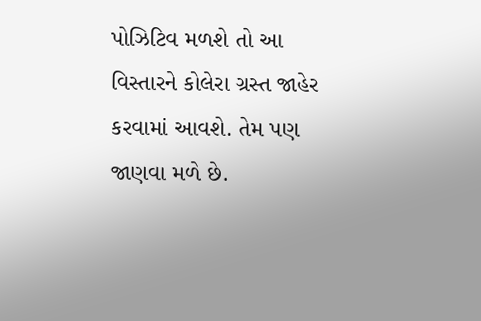પોઝિટિવ મળશે તો આ વિસ્તારને કોલેરા ગ્રસ્ત જાહેર કરવામાં આવશે. તેમ પણ જાણવા મળે છે.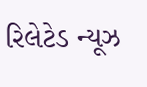રિલેટેડ ન્યૂઝ